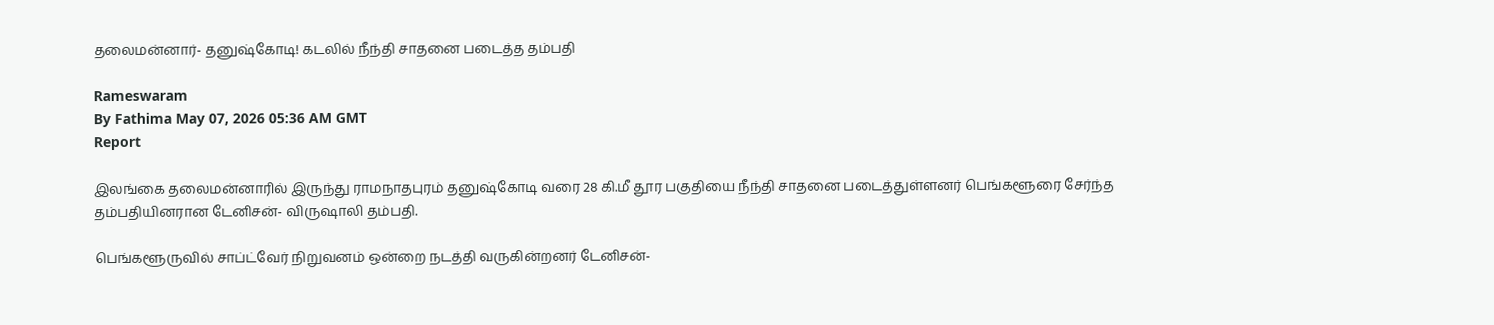தலைமன்னார்- தனுஷ்கோடி! கடலில் நீந்தி சாதனை படைத்த தம்பதி

Rameswaram
By Fathima May 07, 2026 05:36 AM GMT
Report

இலங்கை தலைமன்னாரில் இருந்து ராமநாதபுரம் தனுஷ்கோடி வரை 28 கி.மீ தூர பகுதியை நீந்தி சாதனை படைத்துள்ளனர் பெங்களூரை சேர்ந்த தம்பதியினரான டேனிசன்- விருஷாலி தம்பதி.

பெங்களூருவில் சாப்ட்வேர் நிறுவனம் ஒன்றை நடத்தி வருகின்றனர் டேனிசன்-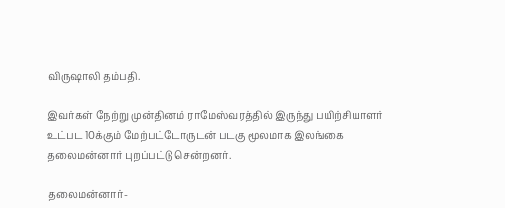விருஷாலி தம்பதி.

இவர்கள் நேற்று முன்தினம் ராமேஸ்வரத்தில் இருந்து பயிற்சியாளர் உட்பட 10க்கும் மேற்பட்டோருடன் படகு மூலமாக இலங்கை தலைமன்னார் புறப்பட்டு சென்றனர்.

தலைமன்னார்-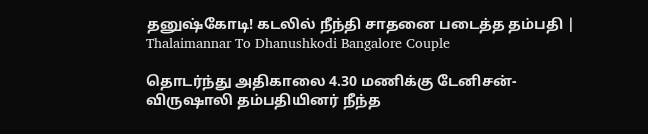தனுஷ்கோடி! கடலில் நீந்தி சாதனை படைத்த தம்பதி | Thalaimannar To Dhanushkodi Bangalore Couple

தொடர்ந்து அதிகாலை 4.30 மணிக்கு டேனிசன்- விருஷாலி தம்பதியினர் நீந்த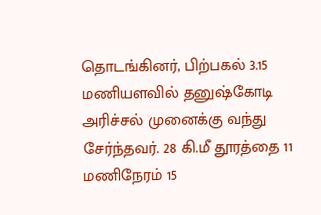தொடங்கினர், பிற்பகல் 3.15 மணியளவில் தனுஷ்கோடி அரிச்சல் முனைக்கு வந்து சேர்ந்தவர். 28 கி.மீ தூரத்தை 11 மணிநேரம் 15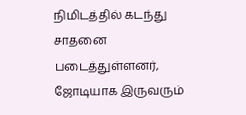நிமிடத்தில் கடந்து சாதனை படைத்துள்ளனர், ஜோடியாக இருவரும்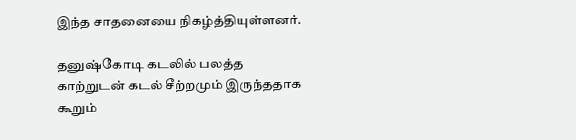இந்த சாதனையை நிகழ்த்தியுள்ளனர்.

தனுஷ்கோடி கடலில் பலத்த காற்றுடன் கடல் சீற்றமும் இருந்ததாக கூறும்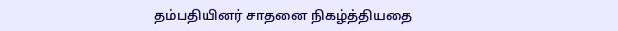தம்பதியினர் சாதனை நிகழ்த்தியதை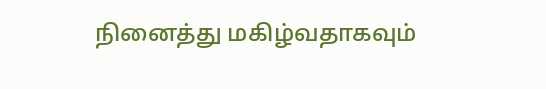நினைத்து மகிழ்வதாகவும்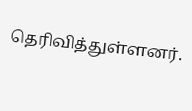தெரிவித்துள்ளனர்.